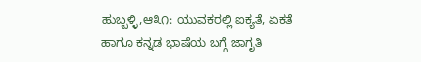ಹುಬ್ಬಳ್ಳಿ,ಆ೩೧: ಯುವಕರಲ್ಲಿ ಐಕ್ಯತೆ, ಏಕತೆ ಹಾಗೂ ಕನ್ನಡ ಭಾಷೆಯ ಬಗ್ಗೆ ಜಾಗೃತಿ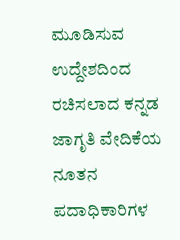ಮೂಡಿಸುವ ಉದ್ದೇಶದಿಂದ ರಚಿಸಲಾದ ಕನ್ನಡ ಜಾಗೃತಿ ವೇದಿಕೆಯ ನೂತನ ಪದಾಧಿಕಾರಿಗಳ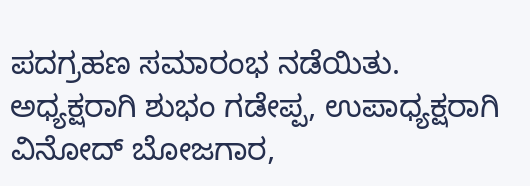ಪದಗ್ರಹಣ ಸಮಾರಂಭ ನಡೆಯಿತು.
ಅಧ್ಯಕ್ಷರಾಗಿ ಶುಭಂ ಗಡೇಪ್ಪ, ಉಪಾಧ್ಯಕ್ಷರಾಗಿ ವಿನೋದ್ ಬೋಜಗಾರ,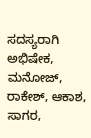ಸದಸ್ಯರಾಗಿ ಅಭಿಷೇಕ, ಮನೋಜ್, ರಾಕೇಶ್, ಆಕಾಶ, ಸಾಗರ,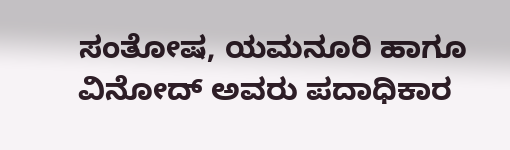ಸಂತೋಷ, ಯಮನೂರಿ ಹಾಗೂ ವಿನೋದ್ ಅವರು ಪದಾಧಿಕಾರ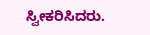ಸ್ವೀಕರಿಸಿದರು.